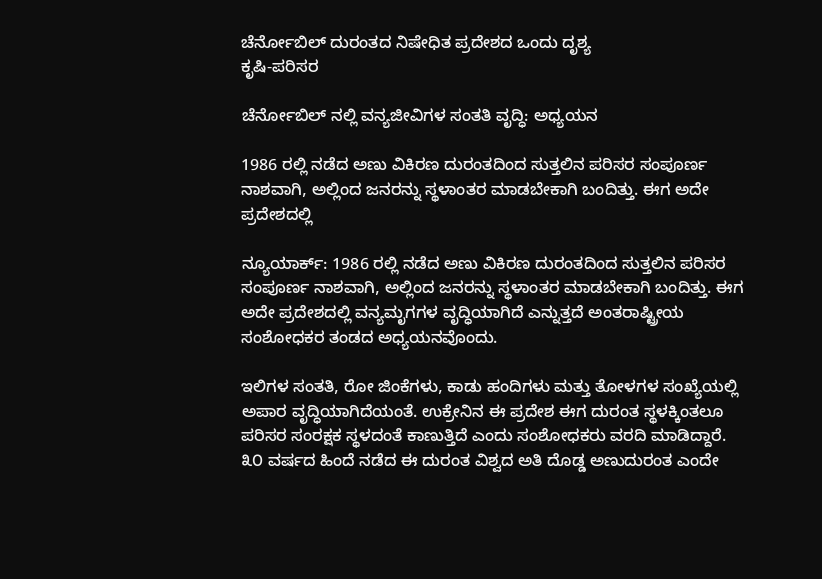ಚೆರ್ನೋಬಿಲ್ ದುರಂತದ ನಿಷೇಧಿತ ಪ್ರದೇಶದ ಒಂದು ದೃಶ್ಯ
ಕೃಷಿ-ಪರಿಸರ

ಚೆರ್ನೋಬಿಲ್ ನಲ್ಲಿ ವನ್ಯಜೀವಿಗಳ ಸಂತತಿ ವೃದ್ಧಿ: ಅಧ್ಯಯನ

1986 ರಲ್ಲಿ ನಡೆದ ಅಣು ವಿಕಿರಣ ದುರಂತದಿಂದ ಸುತ್ತಲಿನ ಪರಿಸರ ಸಂಪೂರ್ಣ ನಾಶವಾಗಿ, ಅಲ್ಲಿಂದ ಜನರನ್ನು ಸ್ಥಳಾಂತರ ಮಾಡಬೇಕಾಗಿ ಬಂದಿತ್ತು. ಈಗ ಅದೇ ಪ್ರದೇಶದಲ್ಲಿ

ನ್ಯೂಯಾರ್ಕ್: 1986 ರಲ್ಲಿ ನಡೆದ ಅಣು ವಿಕಿರಣ ದುರಂತದಿಂದ ಸುತ್ತಲಿನ ಪರಿಸರ ಸಂಪೂರ್ಣ ನಾಶವಾಗಿ, ಅಲ್ಲಿಂದ ಜನರನ್ನು ಸ್ಥಳಾಂತರ ಮಾಡಬೇಕಾಗಿ ಬಂದಿತ್ತು. ಈಗ ಅದೇ ಪ್ರದೇಶದಲ್ಲಿ ವನ್ಯಮೃಗಗಳ ವೃದ್ಧಿಯಾಗಿದೆ ಎನ್ನುತ್ತದೆ ಅಂತರಾಷ್ಟ್ರೀಯ ಸಂಶೋಧಕರ ತಂಡದ ಅಧ್ಯಯನವೊಂದು.

ಇಲಿಗಳ ಸಂತತಿ, ರೋ ಜಿಂಕೆಗಳು, ಕಾಡು ಹಂದಿಗಳು ಮತ್ತು ತೋಳಗಳ ಸಂಖ್ಯೆಯಲ್ಲಿ ಅಪಾರ ವೃದ್ಧಿಯಾಗಿದೆಯಂತೆ. ಉಕ್ರೇನಿನ ಈ ಪ್ರದೇಶ ಈಗ ದುರಂತ ಸ್ಥಳಕ್ಕಿಂತಲೂ ಪರಿಸರ ಸಂರಕ್ಷಕ ಸ್ಥಳದಂತೆ ಕಾಣುತ್ತಿದೆ ಎಂದು ಸಂಶೋಧಕರು ವರದಿ ಮಾಡಿದ್ದಾರೆ. ೩೦ ವರ್ಷದ ಹಿಂದೆ ನಡೆದ ಈ ದುರಂತ ವಿಶ್ವದ ಅತಿ ದೊಡ್ಡ ಅಣುದುರಂತ ಎಂದೇ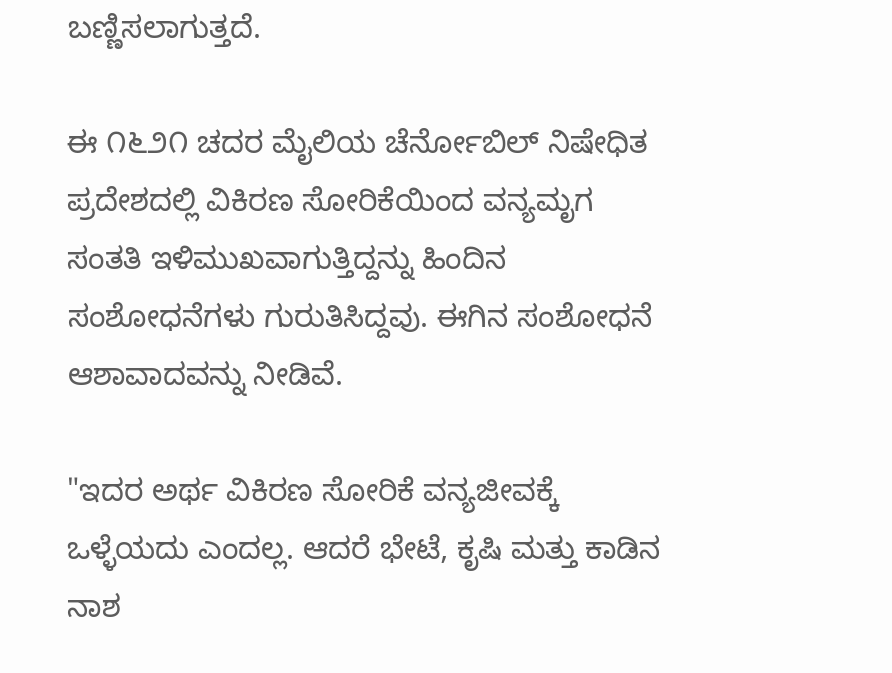ಬಣ್ಣಿಸಲಾಗುತ್ತದೆ.

ಈ ೧೬೨೧ ಚದರ ಮೈಲಿಯ ಚೆರ್ನೋಬಿಲ್ ನಿಷೇಧಿತ ಪ್ರದೇಶದಲ್ಲಿ ವಿಕಿರಣ ಸೋರಿಕೆಯಿಂದ ವನ್ಯಮೃಗ ಸಂತತಿ ಇಳಿಮುಖವಾಗುತ್ತಿದ್ದನ್ನು ಹಿಂದಿನ ಸಂಶೋಧನೆಗಳು ಗುರುತಿಸಿದ್ದವು. ಈಗಿನ ಸಂಶೋಧನೆ ಆಶಾವಾದವನ್ನು ನೀಡಿವೆ.

"ಇದರ ಅರ್ಥ ವಿಕಿರಣ ಸೋರಿಕೆ ವನ್ಯಜೀವಕ್ಕೆ ಒಳ್ಳೆಯದು ಎಂದಲ್ಲ. ಆದರೆ ಭೇಟೆ, ಕೃಷಿ ಮತ್ತು ಕಾಡಿನ ನಾಶ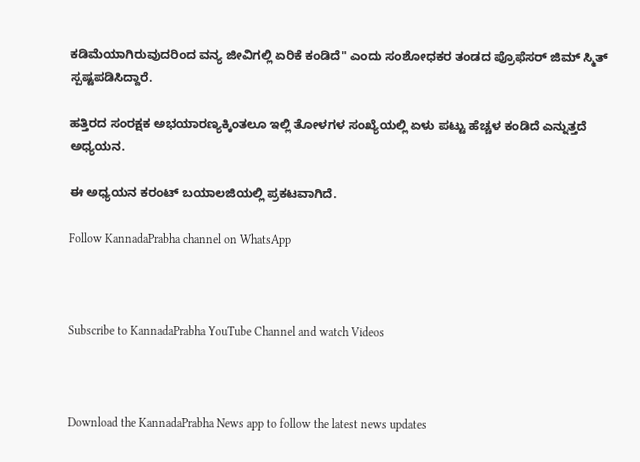ಕಡಿಮೆಯಾಗಿರುವುದರಿಂದ ವನ್ಯ ಜೀವಿಗಲ್ಲಿ ಏರಿಕೆ ಕಂಡಿದೆ" ಎಂದು ಸಂಶೋಧಕರ ತಂಡದ ಪ್ರೊಫೆಸರ್ ಜಿಮ್ ಸ್ಮಿತ್ ಸ್ಪಷ್ಟಪಡಿಸಿದ್ದಾರೆ.

ಹತ್ತಿರದ ಸಂರಕ್ಷಕ ಅಭಯಾರಣ್ಯಕ್ಕಿಂತಲೂ ಇಲ್ಲಿ ತೋಳಗಳ ಸಂಖ್ಯೆಯಲ್ಲಿ ಏಳು ಪಟ್ಟು ಹೆಚ್ಚಳ ಕಂಡಿದೆ ಎನ್ನುತ್ತದೆ ಅಧ್ಯಯನ.

ಈ ಅಧ್ಯಯನ ಕರಂಟ್ ಬಯಾಲಜಿಯಲ್ಲಿ ಪ್ರಕಟವಾಗಿದೆ.

Follow KannadaPrabha channel on WhatsApp



Subscribe to KannadaPrabha YouTube Channel and watch Videos



Download the KannadaPrabha News app to follow the latest news updates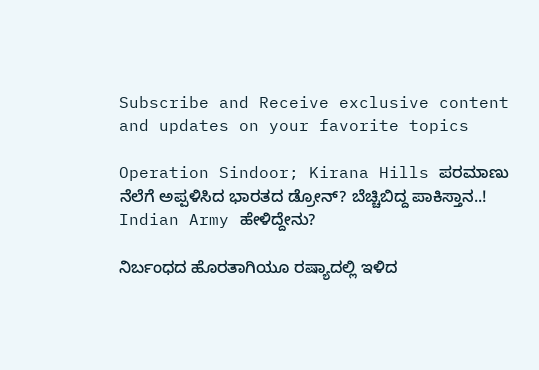Subscribe and Receive exclusive content and updates on your favorite topics

Operation Sindoor; Kirana Hills ಪರಮಾಣು ನೆಲೆಗೆ ಅಪ್ಪಳಿಸಿದ ಭಾರತದ ಡ್ರೋನ್? ಬೆಚ್ಚಿಬಿದ್ದ ಪಾಕಿಸ್ತಾನ..! Indian Army ಹೇಳಿದ್ದೇನು?

ನಿರ್ಬಂಧದ ಹೊರತಾಗಿಯೂ ರಷ್ಯಾದಲ್ಲಿ ಇಳಿದ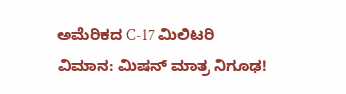ಅಮೆರಿಕದ C-17 ಮಿಲಿಟರಿ ವಿಮಾನ: ಮಿಷನ್ ಮಾತ್ರ ನಿಗೂಢ!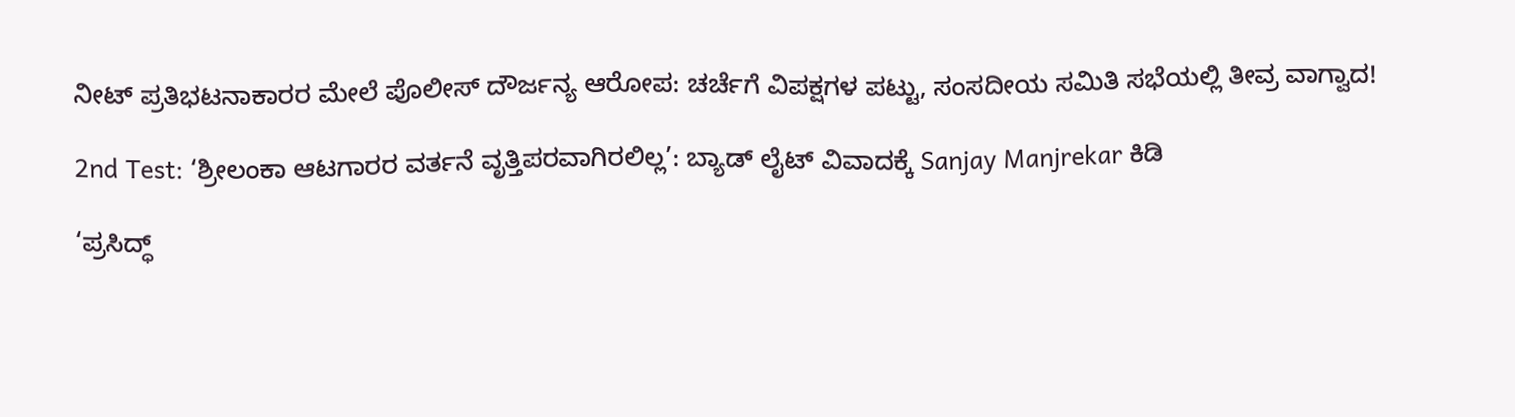ನೀಟ್ ಪ್ರತಿಭಟನಾಕಾರರ ಮೇಲೆ ಪೊಲೀಸ್ ದೌರ್ಜನ್ಯ ಆರೋಪ: ಚರ್ಚೆಗೆ ವಿಪಕ್ಷಗಳ ಪಟ್ಟು, ಸಂಸದೀಯ ಸಮಿತಿ ಸಭೆಯಲ್ಲಿ ತೀವ್ರ ವಾಗ್ವಾದ!

2nd Test: ‘ಶ್ರೀಲಂಕಾ ಆಟಗಾರರ ವರ್ತನೆ ವೃತ್ತಿಪರವಾಗಿರಲಿಲ್ಲ’: ಬ್ಯಾಡ್ ಲೈಟ್ ವಿವಾದಕ್ಕೆ Sanjay Manjrekar ಕಿಡಿ

‘ಪ್ರಸಿದ್ಧ್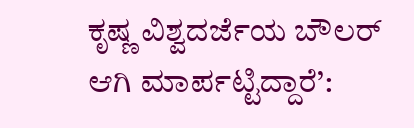ಕೃಷ್ಣ ವಿಶ್ವದರ್ಜೆಯ ಬೌಲರ್ ಆಗಿ ಮಾರ್ಪಟ್ಟಿದ್ದಾರೆ’: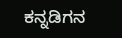ಕನ್ನಡಿಗನ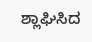ಶ್ಲಾಘಿಸಿದ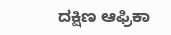ದಕ್ಷಿಣ ಆಫ್ರಿಕಾ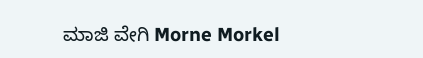ಮಾಜಿ ವೇಗಿ Morne Morkel